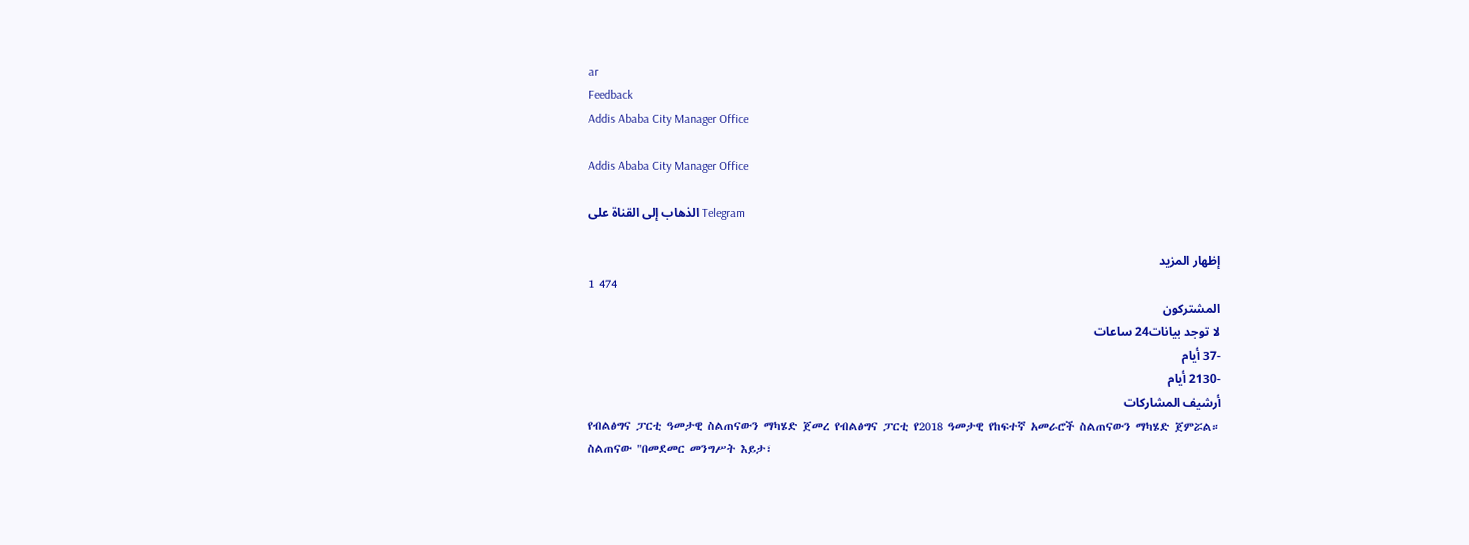ar
Feedback
Addis Ababa City Manager Office

Addis Ababa City Manager Office

الذهاب إلى القناة على Telegram

إظهار المزيد
1 474
المشتركون
لا توجد بيانات24 ساعات
-37 أيام
-2130 أيام
أرشيف المشاركات
የብልፅግና ፓርቲ ዓመታዊ ስልጠናውን ማካሄድ ጀመረ የብልፅግና ፓርቲ የ2018 ዓመታዊ የከፍተኛ አመራሮች ስልጠናውን ማካሄድ ጀምሯል። ስልጠናው "በመደመር መንግሥት እይታ፣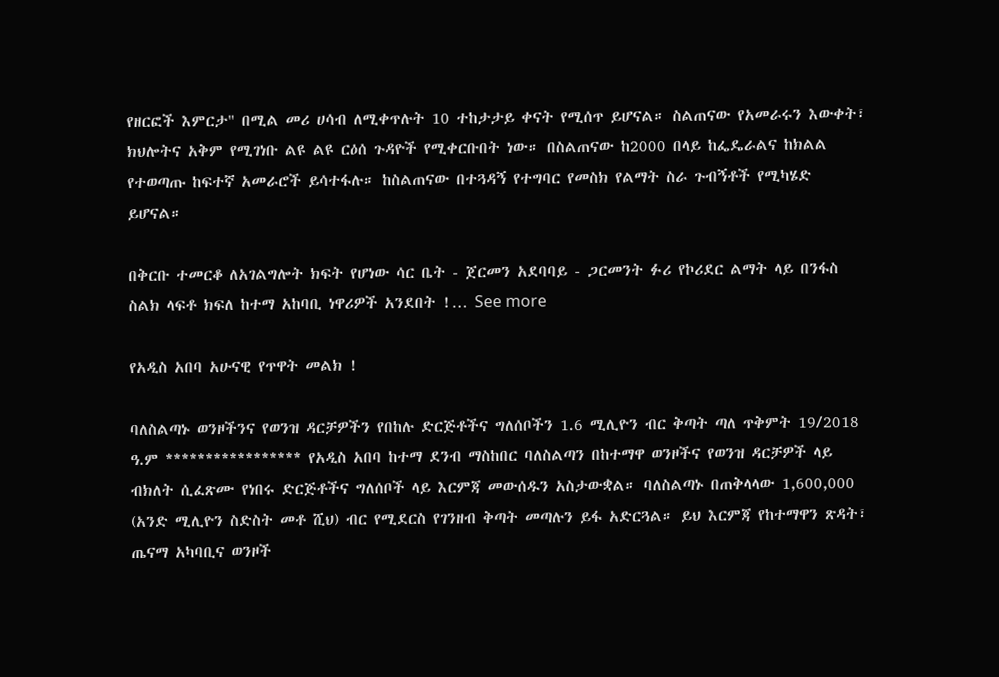የዘርፎች እምርታ" በሚል መሪ ሀሳብ ለሚቀጥሉት 10 ተከታታይ ቀናት የሚሰጥ ይሆናል። ስልጠናው የአመራሩን እውቀት፣ ክህሎትና አቅም የሚገነቡ ልዩ ልዩ ርዕሰ ጉዳዮች የሚቀርቡበት ነው። በስልጠናው ከ2000 በላይ ከፌዴራልና ከክልል የተወጣጡ ከፍተኛ አመራሮች ይሳተፋሉ። ከስልጠናው በተጓዳኝ የተግባር የመስክ የልማት ስራ ጉብኝቶች የሚካሄድ ይሆናል።

በቅርቡ ተመርቆ ለአገልግሎት ክፍት የሆነው ሳር ቤት - ጀርመን አደባባይ - ጋርመንት ፉሪ የኮሪደር ልማት ላይ በንፋስ ስልክ ላፍቶ ክፍለ ከተማ አከባቢ ነዋሪዎች አንደበት !… See more

የአዲስ አበባ አሁናዊ የጥዋት መልክ !

ባለስልጣኑ ወንዞችንና የወንዝ ዳርቻዎችን የበከሉ ድርጅቶችና ግለሰቦችን 1.6 ሚሊዮን ብር ቅጣት ጣለ ጥቅምት 19/2018 ዓ.ም ***************** የአዲስ አበባ ከተማ ደንብ ማስከበር ባለስልጣን በከተማዋ ወንዞችና የወንዝ ዳርቻዎች ላይ ብክለት ሲፈጽሙ የነበሩ ድርጅቶችና ግለሰቦች ላይ እርምጃ መውሰዱን አስታውቋል። ባለስልጣኑ በጠቅላላው 1,600,000 (አንድ ሚሊዮን ስድስት መቶ ሺህ) ብር የሚደርስ የገንዘብ ቅጣት መጣሉን ይፋ አድርጓል። ይህ እርምጃ የከተማዋን ጽዳት፣ ጤናማ አካባቢና ወንዞች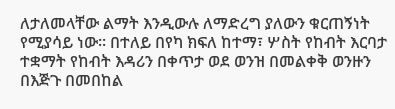ለታለመላቸው ልማት እንዲውሉ ለማድረግ ያለውን ቁርጠኝነት የሚያሳይ ነው። በተለይ በየካ ክፍለ ከተማ፣ ሦስት የከብት እርባታ ተቋማት የከብት እዳሪን በቀጥታ ወደ ወንዝ በመልቀቅ ወንዙን በእጅጉ በመበከል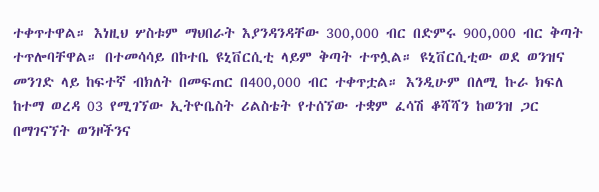ተቀጥተዋል። እነዚህ ሦስቱም ማህበራት እያንዳንዳቸው 300,000 ብር በድምሩ 900,000 ብር ቅጣት ተጥሎባቸዋል። በተመሳሳይ በኮተቤ ዩኒቨርሲቲ ላይም ቅጣት ተጥሏል። ዩኒቨርሲቲው ወደ ወንዝና መንገድ ላይ ከፍተኛ ብክለት በመፍጠር በ400,000 ብር ተቀጥቷል። እንዲሁም በለሚ ኩራ ክፍለ ከተማ ወረዳ 03 የሚገኘው ኢትዮቤስት ሪልስቴት የተሰኘው ተቋም ፈሳሽ ቆሻሻን ከወንዝ ጋር በማገናኘት ወንዞችንና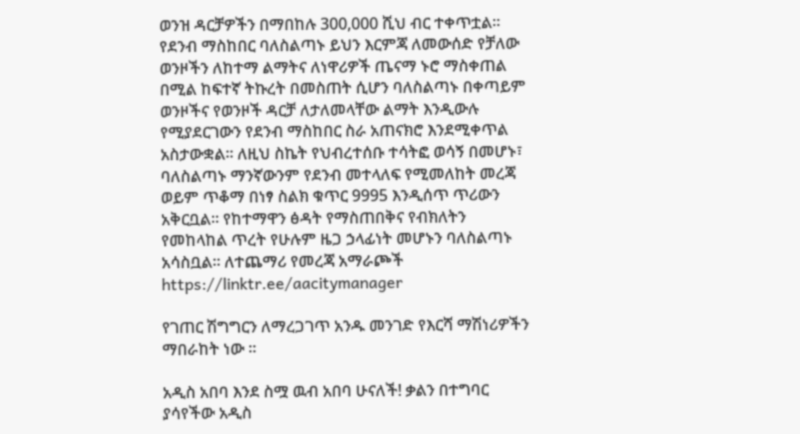ወንዝ ዳርቻዎችን በማበከሉ 300,000 ሺህ ብር ተቀጥቷል። የደንብ ማስከበር ባለስልጣኑ ይህን እርምጃ ለመውሰድ የቻለው ወንዞችን ለከተማ ልማትና ለነዋሪዎች ጤናማ ኑሮ ማስቀጠል በሚል ከፍተኛ ትኩረት በመስጠት ሲሆን ባለስልጣኑ በቀጣይም ወንዞችና የወንዞች ዳርቻ ለታለመላቸው ልማት እንዲውሉ የሚያደርገውን የደንብ ማስከበር ስራ አጠናክሮ እንደሚቀጥል አስታውቋል። ለዚህ ስኬት የህብረተሰቡ ተሳትፎ ወሳኝ በመሆኑ፣ ባለስልጣኑ ማንኛውንም የደንብ መተላለፍ የሚመለከት መረጃ ወይም ጥቆማ በነፃ ስልክ ቁጥር 9995 እንዲሰጥ ጥሪውን አቅርቧል። የከተማዋን ፅዳት የማስጠበቅና የብክለትን የመከላከል ጥረት የሁሉም ዜጋ ኃላፊነት መሆኑን ባለስልጣኑ አሳስቧል። ለተጨማሪ የመረጃ አማራጮች https://linktr.ee/aacitymanager

የገጠር ሽግግርን ለማረጋገጥ አንዱ መንገድ የእርሻ ማሽነሪዎችን ማበራከት ነው ።

አዲስ አበባ እንደ ስሟ ዉብ አበባ ሁናለች! ቃልን በተግባር ያሳየችው አዲስ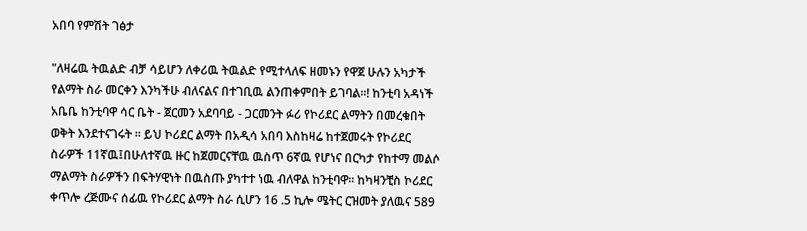አበባ የምሽት ገፅታ

"ለዛሬዉ ትዉልድ ብቻ ሳይሆን ለቀሪዉ ትዉልድ የሚተላለፍ ዘመኑን የዋጀ ሁሉን አካታች የልማት ስራ መርቀን እንካችሁ ብለናልና በተገቢዉ ልንጠቀምበት ይገባል፡፡! ከንቲባ አዳነች አቤቤ ከንቲባዋ ሳር ቤት - ጀርመን አደባባይ - ጋርመንት ፉሪ የኮሪደር ልማትን በመረቁበት ወቅት እንደተናገሩት ፡፡ ይህ ኮሪደር ልማት በአዲሳ አበባ እስከዛሬ ከተጀመሩት የኮሪደር ስራዎች 11ኛዉ፤በሁለተኛዉ ዙር ከጀመርናቸዉ ዉስጥ 6ኛዉ የሆነና በርካታ የከተማ መልሶ ማልማት ስራዎችን በፍትሃዊነት በዉስጡ ያካተተ ነዉ ብለዋል ከንቲባዋ፡፡ ከካዛንቺስ ኮሪደር ቀጥሎ ረጅሙና ሰፊዉ የኮሪደር ልማት ስራ ሲሆን 16 .5 ኪሎ ሜትር ርዝመት ያለዉና 589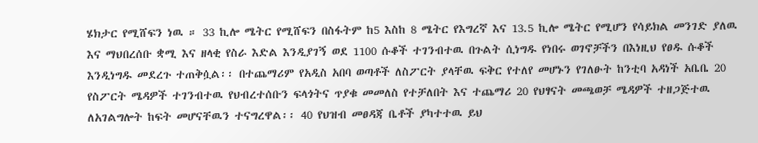ሄክታር የሚሸፍን ነዉ ። 33 ኪሎ ሜትር የሚሸፍን በስፋትም ከ5 እስከ 8 ሜትር የእግረኛ እና 13.5 ኪሎ ሜትር የሚሆን የሳይክል መንገድ ያለዉ እና ማህበረሰቡ ቋሚ እና ዘላቂ የስራ እድል እንዲያገኝ ወደ 1100 ሱቆች ተገንብተዉ በጉልት ሲነግዱ የነበሩ ወገኖቻችን በእነዚህ የፀዱ ሱቆች እንዲነግዱ መደረጉ ተጠቅሷል፡፡ በተጨማሪም የአዲስ አበባ ወጣቶች ለስፖርት ያላቸዉ ፍቅር የተለየ መሆኑን የገለፁት ከንቲባ አዳነች አቤቤ 20 የስፖርት ሜዳዎች ተገንብተዉ የህብረተሰቡን ፍላጎትና ጥያቁ መመለስ የተቻለበት እና ተጨማሪ 20 የህፃናት መጫወቻ ሜዳዎች ተዘጋጅተዉ ለአገልግሎት ከፍት መሆናቸዉን ተናግረዋል፡፡ 40 የህዝብ መፀዳጃ ቤቶች ያካተተዉ ይህ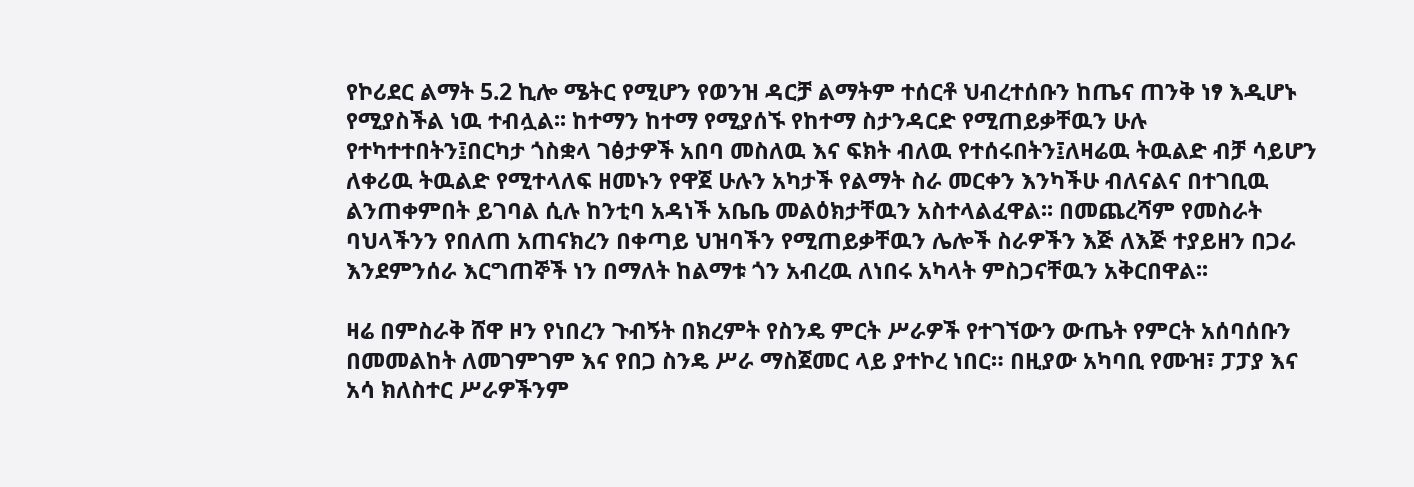የኮሪደር ልማት 5.2 ኪሎ ሜትር የሚሆን የወንዝ ዳርቻ ልማትም ተሰርቶ ህብረተሰቡን ከጤና ጠንቅ ነፃ እዲሆኑ የሚያስችል ነዉ ተብሏል፡፡ ከተማን ከተማ የሚያሰኙ የከተማ ስታንዳርድ የሚጠይቃቸዉን ሁሉ የተካተተበትን፤በርካታ ጎስቋላ ገፅታዎች አበባ መስለዉ እና ፍክት ብለዉ የተሰሩበትን፤ለዛሬዉ ትዉልድ ብቻ ሳይሆን ለቀሪዉ ትዉልድ የሚተላለፍ ዘመኑን የዋጀ ሁሉን አካታች የልማት ስራ መርቀን እንካችሁ ብለናልና በተገቢዉ ልንጠቀምበት ይገባል ሲሉ ከንቲባ አዳነች አቤቤ መልዕክታቸዉን አስተላልፈዋል፡፡ በመጨረሻም የመስራት ባህላችንን የበለጠ አጠናክረን በቀጣይ ህዝባችን የሚጠይቃቸዉን ሌሎች ስራዎችን እጅ ለእጅ ተያይዘን በጋራ እንደምንሰራ እርግጠኞች ነን በማለት ከልማቱ ጎን አብረዉ ለነበሩ አካላት ምስጋናቸዉን አቅርበዋል፡፡

ዛሬ በምስራቅ ሸዋ ዞን የነበረን ጉብኝት በክረምት የስንዴ ምርት ሥራዎች የተገኘውን ውጤት የምርት አሰባሰቡን በመመልከት ለመገምገም እና የበጋ ስንዴ ሥራ ማስጀመር ላይ ያተኮረ ነበር። በዚያው አካባቢ የሙዝ፣ ፓፓያ እና አሳ ክለስተር ሥራዎችንም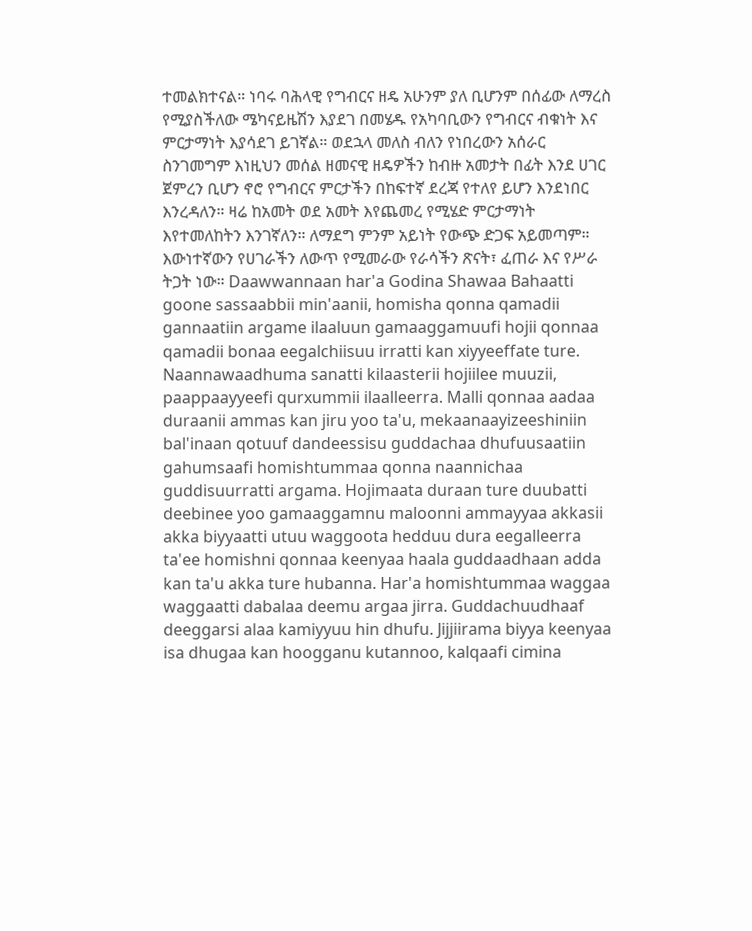ተመልክተናል። ነባሩ ባሕላዊ የግብርና ዘዴ አሁንም ያለ ቢሆንም በሰፊው ለማረስ የሚያስችለው ሜካናይዜሽን እያደገ በመሄዱ የአካባቢውን የግብርና ብቁነት እና ምርታማነት እያሳደገ ይገኛል። ወደኋላ መለስ ብለን የነበረውን አሰራር ስንገመግም እነዚህን መሰል ዘመናዊ ዘዴዎችን ከብዙ አመታት በፊት እንደ ሀገር ጀምረን ቢሆን ኖሮ የግብርና ምርታችን በከፍተኛ ደረጃ የተለየ ይሆን እንደነበር እንረዳለን። ዛሬ ከአመት ወደ አመት እየጨመረ የሚሄድ ምርታማነት እየተመለከትን እንገኛለን። ለማደግ ምንም አይነት የውጭ ድጋፍ አይመጣም። እውነተኛውን የሀገራችን ለውጥ የሚመራው የራሳችን ጽናት፣ ፈጠራ እና የሥራ ትጋት ነው። Daawwannaan har'a Godina Shawaa Bahaatti goone sassaabbii min'aanii, homisha qonna qamadii gannaatiin argame ilaaluun gamaaggamuufi hojii qonnaa qamadii bonaa eegalchiisuu irratti kan xiyyeeffate ture. Naannawaadhuma sanatti kilaasterii hojiilee muuzii, paappaayyeefi qurxummii ilaalleerra. Malli qonnaa aadaa duraanii ammas kan jiru yoo ta'u, mekaanaayizeeshiniin bal'inaan qotuuf dandeessisu guddachaa dhufuusaatiin gahumsaafi homishtummaa qonna naannichaa guddisuurratti argama. Hojimaata duraan ture duubatti deebinee yoo gamaaggamnu maloonni ammayyaa akkasii akka biyyaatti utuu waggoota hedduu dura eegalleerra ta'ee homishni qonnaa keenyaa haala guddaadhaan adda kan ta'u akka ture hubanna. Har'a homishtummaa waggaa waggaatti dabalaa deemu argaa jirra. Guddachuudhaaf deeggarsi alaa kamiyyuu hin dhufu. Jijjiirama biyya keenyaa isa dhugaa kan hoogganu kutannoo, kalqaafi cimina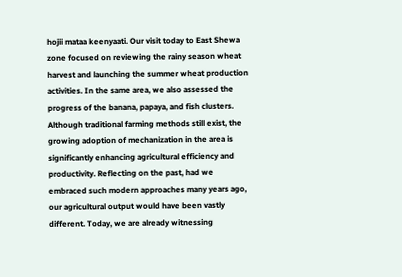hojii mataa keenyaati. Our visit today to East Shewa zone focused on reviewing the rainy season wheat harvest and launching the summer wheat production activities. In the same area, we also assessed the progress of the banana, papaya, and fish clusters. Although traditional farming methods still exist, the growing adoption of mechanization in the area is significantly enhancing agricultural efficiency and productivity. Reflecting on the past, had we embraced such modern approaches many years ago, our agricultural output would have been vastly different. Today, we are already witnessing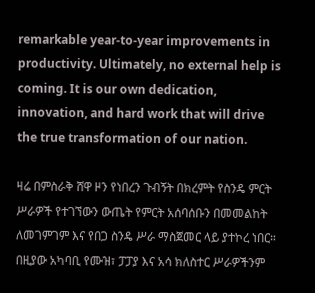remarkable year-to-year improvements in productivity. Ultimately, no external help is coming. It is our own dedication, innovation, and hard work that will drive the true transformation of our nation.

ዛሬ በምስራቅ ሸዋ ዞን የነበረን ጉብኝት በክረምት የስንዴ ምርት ሥራዎች የተገኘውን ውጤት የምርት አሰባሰቡን በመመልከት ለመገምገም እና የበጋ ስንዴ ሥራ ማስጀመር ላይ ያተኮረ ነበር። በዚያው አካባቢ የሙዝ፣ ፓፓያ እና አሳ ክለስተር ሥራዎችንም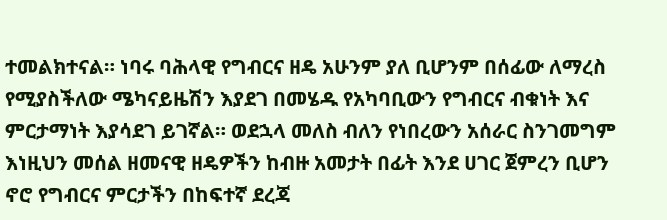ተመልክተናል። ነባሩ ባሕላዊ የግብርና ዘዴ አሁንም ያለ ቢሆንም በሰፊው ለማረስ የሚያስችለው ሜካናይዜሽን እያደገ በመሄዱ የአካባቢውን የግብርና ብቁነት እና ምርታማነት እያሳደገ ይገኛል። ወደኋላ መለስ ብለን የነበረውን አሰራር ስንገመግም እነዚህን መሰል ዘመናዊ ዘዴዎችን ከብዙ አመታት በፊት እንደ ሀገር ጀምረን ቢሆን ኖሮ የግብርና ምርታችን በከፍተኛ ደረጃ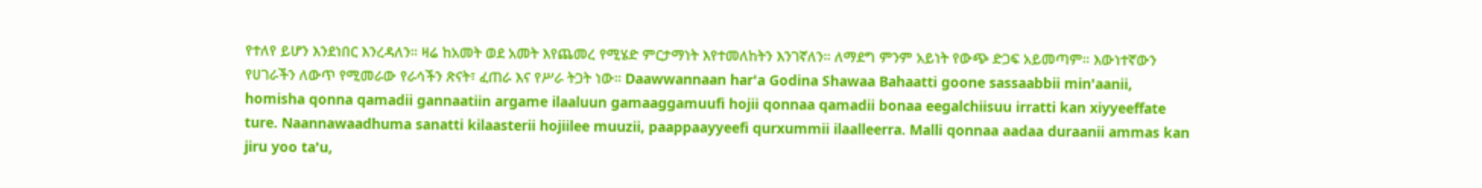የተለየ ይሆን እንደነበር እንረዳለን። ዛሬ ከአመት ወደ አመት እየጨመረ የሚሄድ ምርታማነት እየተመለከትን እንገኛለን። ለማደግ ምንም አይነት የውጭ ድጋፍ አይመጣም። እውነተኛውን የሀገራችን ለውጥ የሚመራው የራሳችን ጽናት፣ ፈጠራ እና የሥራ ትጋት ነው። Daawwannaan har'a Godina Shawaa Bahaatti goone sassaabbii min'aanii, homisha qonna qamadii gannaatiin argame ilaaluun gamaaggamuufi hojii qonnaa qamadii bonaa eegalchiisuu irratti kan xiyyeeffate ture. Naannawaadhuma sanatti kilaasterii hojiilee muuzii, paappaayyeefi qurxummii ilaalleerra. Malli qonnaa aadaa duraanii ammas kan jiru yoo ta'u,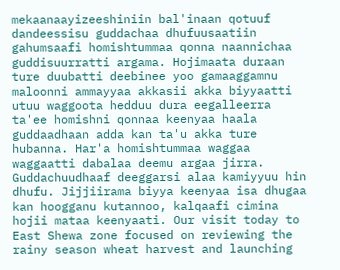mekaanaayizeeshiniin bal'inaan qotuuf dandeessisu guddachaa dhufuusaatiin gahumsaafi homishtummaa qonna naannichaa guddisuurratti argama. Hojimaata duraan ture duubatti deebinee yoo gamaaggamnu maloonni ammayyaa akkasii akka biyyaatti utuu waggoota hedduu dura eegalleerra ta'ee homishni qonnaa keenyaa haala guddaadhaan adda kan ta'u akka ture hubanna. Har'a homishtummaa waggaa waggaatti dabalaa deemu argaa jirra. Guddachuudhaaf deeggarsi alaa kamiyyuu hin dhufu. Jijjiirama biyya keenyaa isa dhugaa kan hoogganu kutannoo, kalqaafi cimina hojii mataa keenyaati. Our visit today to East Shewa zone focused on reviewing the rainy season wheat harvest and launching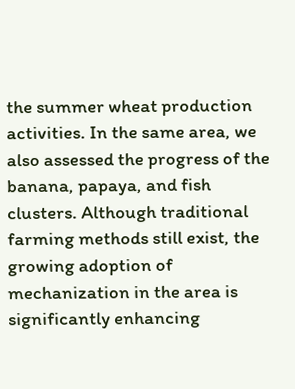the summer wheat production activities. In the same area, we also assessed the progress of the banana, papaya, and fish clusters. Although traditional farming methods still exist, the growing adoption of mechanization in the area is significantly enhancing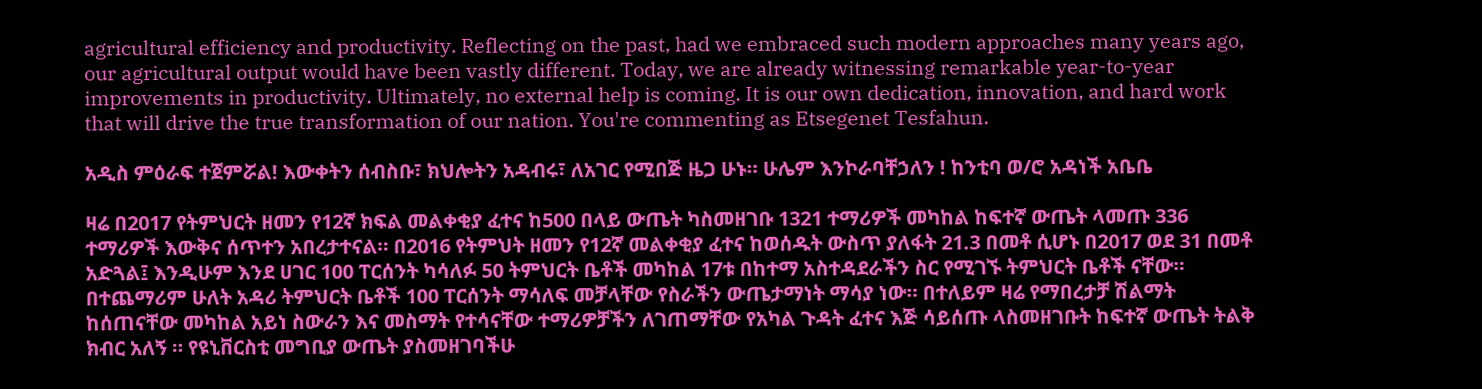agricultural efficiency and productivity. Reflecting on the past, had we embraced such modern approaches many years ago, our agricultural output would have been vastly different. Today, we are already witnessing remarkable year-to-year improvements in productivity. Ultimately, no external help is coming. It is our own dedication, innovation, and hard work that will drive the true transformation of our nation. You're commenting as Etsegenet Tesfahun.

አዲስ ምዕራፍ ተጀምሯል! እውቀትን ሰብስቡ፣ ክህሎትን አዳብሩ፣ ለአገር የሚበጅ ዜጋ ሁኑ። ሁሌም እንኮራባቸኃለን ! ከንቲባ ወ/ሮ አዳነች አቤቤ

ዛሬ በ2017 የትምህርት ዘመን የ12ኛ ክፍል መልቀቂያ ፈተና ከ500 በላይ ውጤት ካስመዘገቡ 1321 ተማሪዎች መካከል ከፍተኛ ውጤት ላመጡ 336 ተማሪዎች እውቅና ሰጥተን አበረታተናል። በ2016 የትምህት ዘመን የ12ኛ መልቀቂያ ፈተና ከወሰዱት ውስጥ ያለፋት 21.3 በመቶ ሲሆኑ በ2017 ወደ 31 በመቶ አድጓል፤ እንዲሁም እንደ ሀገር 100 ፐርሰንት ካሳለፉ 50 ትምህርት ቤቶች መካከል 17ቱ በከተማ አስተዳደራችን ስር የሚገኙ ትምህርት ቤቶች ናቸው። በተጨማሪም ሁለት አዳሪ ትምህርት ቤቶች 100 ፐርሰንት ማሳለፍ መቻላቸው የስራችን ውጤታማነት ማሳያ ነው። በተለይም ዛሬ የማበረታቻ ሽልማት ከሰጠናቸው መካከል አይነ ስውራን እና መስማት የተሳናቸው ተማሪዎቻችን ለገጠማቸው የአካል ጉዳት ፈተና እጅ ሳይሰጡ ላስመዘገቡት ከፍተኛ ውጤት ትልቅ ክብር አለኝ ። የዩኒቨርስቲ መግቢያ ውጤት ያስመዘገባችሁ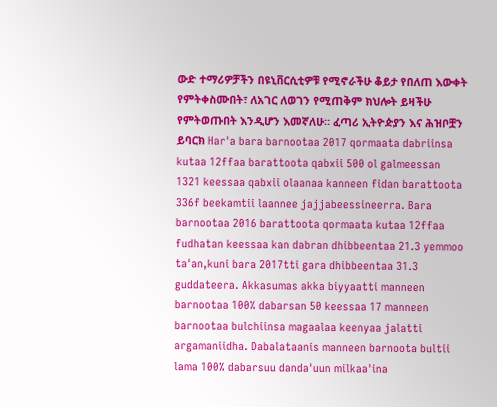ውድ ተማሪዎቻችን በዩኒቨርሲቲዎቹ የሚኖራችሁ ቆይታ የበለጠ እውቀት የምትቀስሙበት፣ ለአገር ለወገን የሚጠቅም ክህሎት ይዛችሁ የምትወጡበት እንዲሆን እመኛለሁ። ፈጣሪ ኢትዮዽያን እና ሕዝቦቿን ይባርክ Har'a bara barnootaa 2017 qormaata dabriinsa kutaa 12ffaa barattoota qabxii 500 ol galmeessan 1321 keessaa qabxii olaanaa kanneen fidan barattoota 336f beekamtii laannee jajjabeessineerra. Bara barnootaa 2016 barattoota qormaata kutaa 12ffaa fudhatan keessaa kan dabran dhibbeentaa 21.3 yemmoo ta'an,kuni bara 2017tti gara dhibbeentaa 31.3 guddateera. Akkasumas akka biyyaatti manneen barnootaa 100% dabarsan 50 keessaa 17 manneen barnootaa bulchiinsa magaalaa keenyaa jalatti argamaniidha. Dabalataanis manneen barnoota bultii lama 100% dabarsuu danda'uun milkaa'ina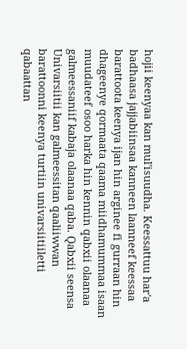hojii keenyaa kan mul'isuudha. Keessattuu har'a badhaasa jajjabiinsaa kanneen laanneef keessaa barattoota keenya ijan hin arginee fi gurraan hin dhageenye qormaata qaama miidhamummaa isaan muudateef osoo harka hin kennin qabxii olaanaa galmeessaniif kabaja olaanaa qaba. Qabxii seensa Univarsiitii kan galmeessitan qaaliiwwan barattoonni keenya turtiin univarsiitiiletti qabaattan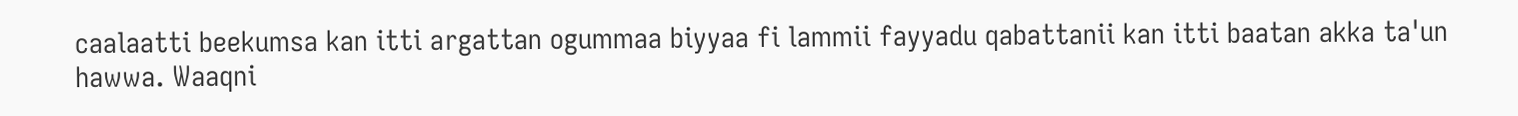caalaatti beekumsa kan itti argattan ogummaa biyyaa fi lammii fayyadu qabattanii kan itti baatan akka ta'un hawwa. Waaqni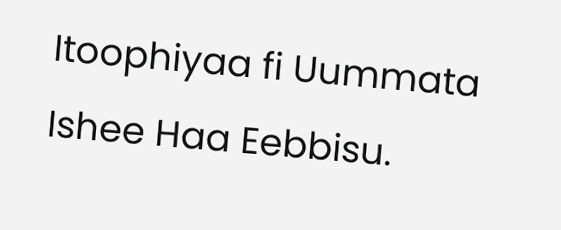Itoophiyaa fi Uummata Ishee Haa Eebbisu.